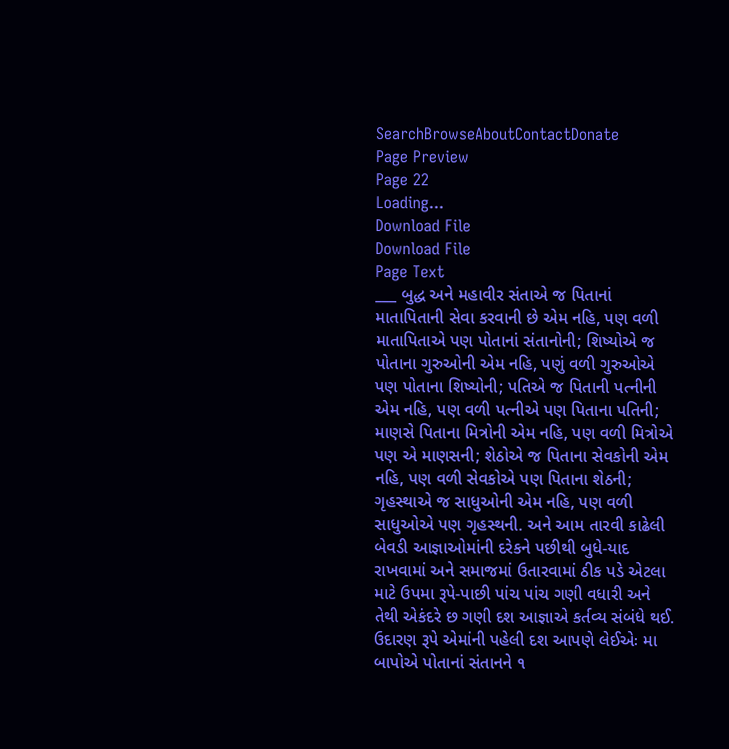SearchBrowseAboutContactDonate
Page Preview
Page 22
Loading...
Download File
Download File
Page Text
___ બુદ્ધ અને મહાવીર સંતાએ જ પિતાનાં માતાપિતાની સેવા કરવાની છે એમ નહિ, પણ વળી માતાપિતાએ પણ પોતાનાં સંતાનોની; શિષ્યોએ જ પોતાના ગુરુઓની એમ નહિ, પણું વળી ગુરુઓએ પણ પોતાના શિષ્યોની; પતિએ જ પિતાની પત્નીની એમ નહિ, પણ વળી પત્નીએ પણ પિતાના પતિની; માણસે પિતાના મિત્રોની એમ નહિ, પણ વળી મિત્રોએ પણ એ માણસની; શેઠોએ જ પિતાના સેવકોની એમ નહિ, પણ વળી સેવકોએ પણ પિતાના શેઠની; ગૃહસ્થાએ જ સાધુઓની એમ નહિ, પણ વળી સાધુઓએ પણ ગૃહસ્થની. અને આમ તારવી કાઢેલી બેવડી આજ્ઞાઓમાંની દરેકને પછીથી બુધે-યાદ રાખવામાં અને સમાજમાં ઉતારવામાં ઠીક પડે એટલા માટે ઉપમા રૂપે-પાછી પાંચ પાંચ ગણી વધારી અને તેથી એકંદરે છ ગણી દશ આજ્ઞાએ કર્તવ્ય સંબંધે થઈ. ઉદારણ રૂપે એમાંની પહેલી દશ આપણે લેઈએઃ મા બાપોએ પોતાનાં સંતાનને ૧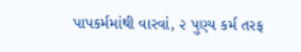પાપકર્મમાંથી વારવાં, ૨ પુણ્ય કર્મ તરફ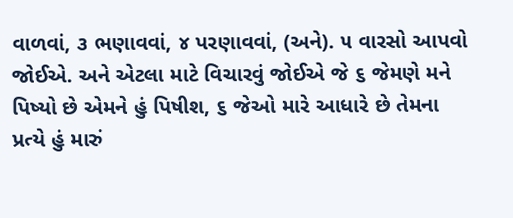વાળવાં, ૩ ભણાવવાં, ૪ પરણાવવાં, (અને). ૫ વારસો આપવો જોઈએ. અને એટલા માટે વિચારવું જોઈએ જે ૬ જેમણે મને પિષ્યો છે એમને હું પિષીશ, ૬ જેઓ મારે આધારે છે તેમના પ્રત્યે હું મારું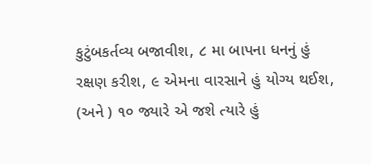કુટુંબકર્તવ્ય બજાવીશ, ૮ મા બાપના ધનનું હું રક્ષણ કરીશ, ૯ એમના વારસાને હું યોગ્ય થઈશ, (અને ) ૧૦ જ્યારે એ જશે ત્યારે હું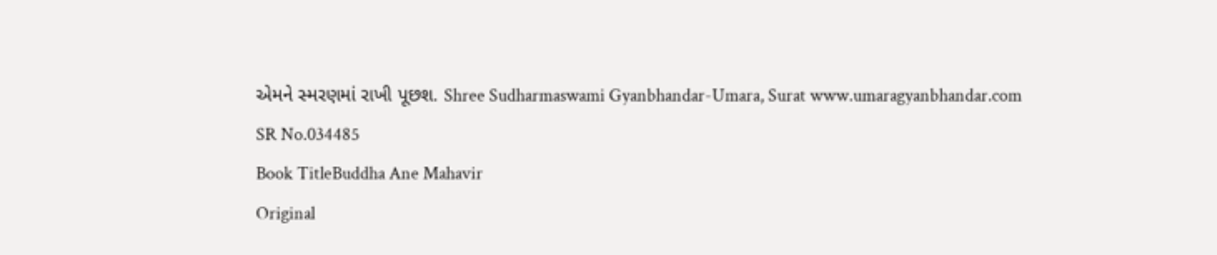એમને સ્મરણમાં રાખી પૂછશ. Shree Sudharmaswami Gyanbhandar-Umara, Surat www.umaragyanbhandar.com
SR No.034485
Book TitleBuddha Ane Mahavir
Original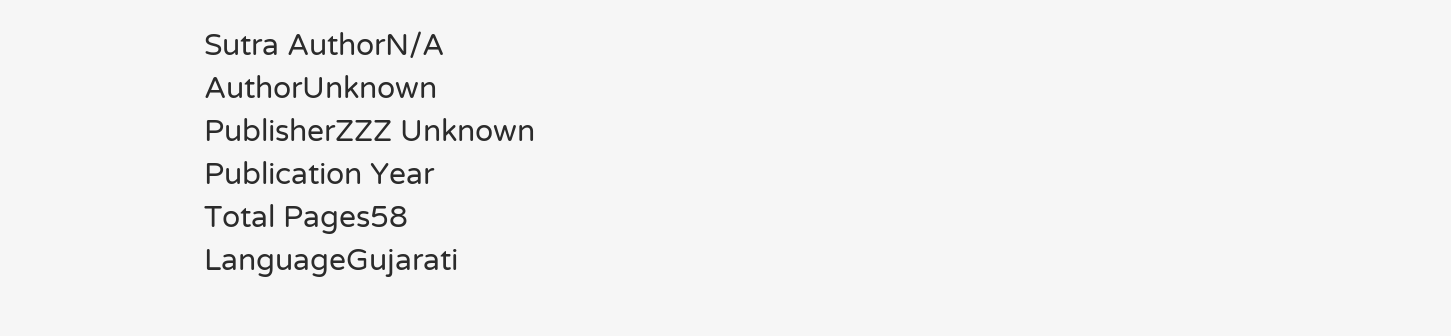Sutra AuthorN/A
AuthorUnknown
PublisherZZZ Unknown
Publication Year
Total Pages58
LanguageGujarati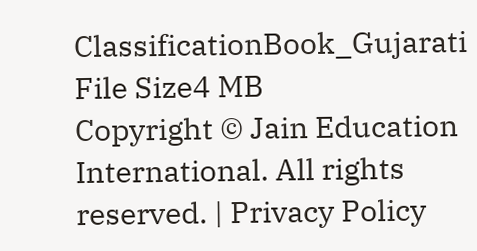ClassificationBook_Gujarati
File Size4 MB
Copyright © Jain Education International. All rights reserved. | Privacy Policy